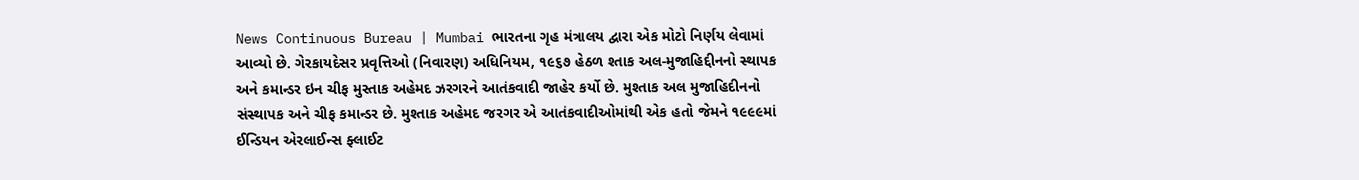News Continuous Bureau | Mumbai ભારતના ગૃહ મંત્રાલય દ્વારા એક મોટો નિર્ણય લેવામાં આવ્યો છે. ગેરકાયદેસર પ્રવૃત્તિઓ (નિવારણ) અધિનિયમ, ૧૯૬૭ હેઠળ શ્તાક અલ-મુજાહિદ્દીનનો સ્થાપક અને કમાન્ડર ઇન ચીફ મુસ્તાક અહેમદ ઝરગરને આતંકવાદી જાહેર કર્યો છે. મુશ્તાક અલ મુજાહિદીનનો સંસ્થાપક અને ચીફ કમાન્ડર છે. મુશ્તાક અહેમદ જરગર એ આતંકવાદીઓમાંથી એક હતો જેમને ૧૯૯૯માં ઈન્ડિયન એરલાઈન્સ ફ્લાઈટ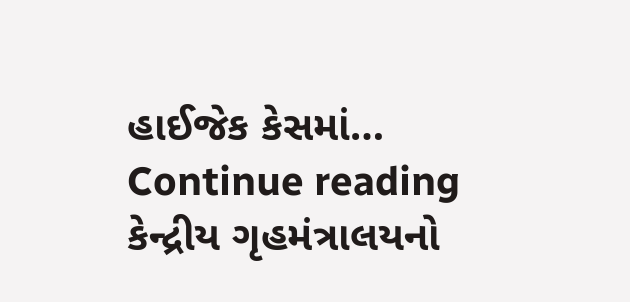હાઈજેક કેસમાં… Continue reading કેન્દ્રીય ગૃહમંત્રાલયનો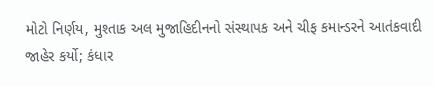મોટો નિર્ણય, મુશ્તાક અલ મુજાહિદીનનો સંસ્થાપક અને ચીફ કમાન્ડરને આતંકવાદી જાહેર કર્યો; કંધાર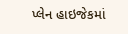પ્લેન હાઇજેકમાં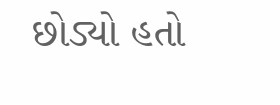છોડ્યો હતો